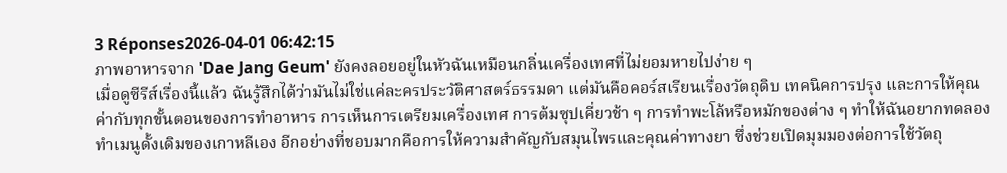3 Réponses2026-04-01 06:42:15
ภาพอาหารจาก 'Dae Jang Geum' ยังคงลอยอยู่ในหัวฉันเหมือนกลิ่นเครื่องเทศที่ไม่ยอมหายไปง่าย ๆ
เมื่อดูซีรีส์เรื่องนี้แล้ว ฉันรู้สึกได้ว่ามันไม่ใช่แค่ละครประวัติศาสตร์ธรรมดา แต่มันคือคอร์สเรียนเรื่องวัตถุดิบ เทคนิคการปรุง และการให้คุณค่ากับทุกขั้นตอนของการทำอาหาร การเห็นการเตรียมเครื่องเทศ การต้มซุปเคี่ยวช้า ๆ การทำพะโล้หรือหมักของต่าง ๆ ทำให้ฉันอยากทดลองทำเมนูดั้งเดิมของเกาหลีเอง อีกอย่างที่ชอบมากคือการให้ความสำคัญกับสมุนไพรและคุณค่าทางยา ซึ่งช่วยเปิดมุมมองต่อการใช้วัตถุ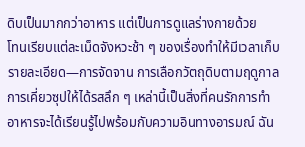ดิบเป็นมากกว่าอาหาร แต่เป็นการดูแลร่างกายด้วย
โทนเรียบแต่ละเม็ดจังหวะช้า ๆ ของเรื่องทำให้มีเวลาเก็บรายละเอียด—การจัดจาน การเลือกวัตถุดิบตามฤดูกาล การเคี่ยวซุปให้ได้รสลึก ๆ เหล่านี้เป็นสิ่งที่คนรักการทำอาหารจะได้เรียนรู้ไปพร้อมกับความอินทางอารมณ์ ฉัน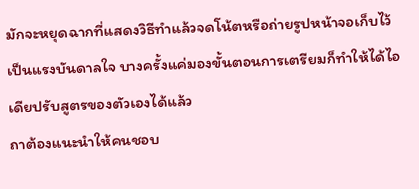มักจะหยุดฉากที่แสดงวิธีทำแล้วจดโน้ตหรือถ่ายรูปหน้าจอเก็บไว้เป็นแรงบันดาลใจ บางครั้งแค่มองขั้นตอนการเตรียมก็ทำให้ได้ไอเดียปรับสูตรของตัวเองได้แล้ว
ถาต้องแนะนำให้คนชอบ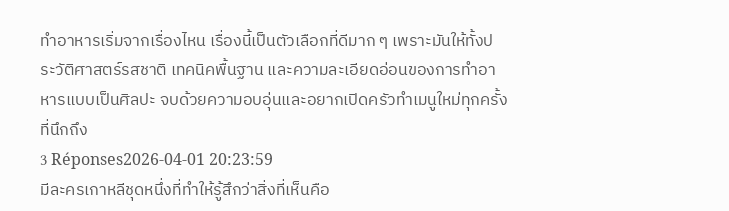ทำอาหารเริ่มจากเรื่องไหน เรื่องนี้เป็นตัวเลือกที่ดีมาก ๆ เพราะมันให้ทั้งประวัติศาสตร์รสชาติ เทคนิคพื้นฐาน และความละเอียดอ่อนของการทำอาหารแบบเป็นศิลปะ จบด้วยความอบอุ่นและอยากเปิดครัวทำเมนูใหม่ทุกครั้งที่นึกถึง
3 Réponses2026-04-01 20:23:59
มีละครเกาหลีชุดหนึ่งที่ทำให้รู้สึกว่าสิ่งที่เห็นคือ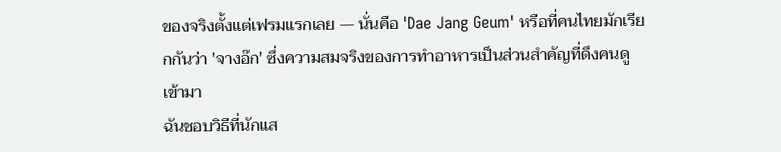ของจริงตั้งแต่เฟรมแรกเลย — นั่นคือ 'Dae Jang Geum' หรือที่คนไทยมักเรียกกันว่า 'จางอ๊ก' ซึ่งความสมจริงของการทำอาหารเป็นส่วนสำคัญที่ดึงคนดูเข้ามา
ฉันชอบวิธีที่นักแส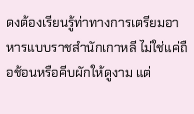ดงต้องเรียนรู้ท่าทางการเตรียมอาหารแบบราชสำนักเกาหลี ไม่ใช่แค่ถือช้อนหรือคีบผักให้ดูงาม แต่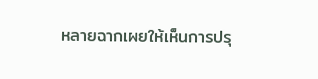หลายฉากเผยให้เห็นการปรุ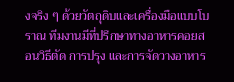งจริง ๆ ด้วยวัตถุดิบและเครื่องมือแบบโบราณ ทีมงานมีที่ปรึกษาทางอาหารคอยสอนวิธีตัด การปรุง และการจัดวางอาหาร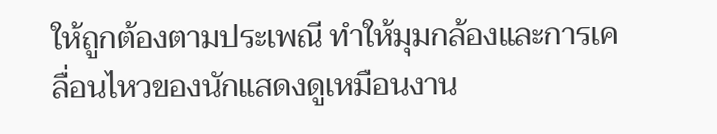ให้ถูกต้องตามประเพณี ทำให้มุมกล้องและการเคลื่อนไหวของนักแสดงดูเหมือนงาน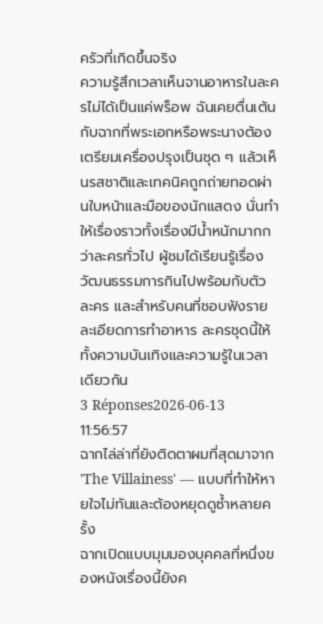ครัวที่เกิดขึ้นจริง
ความรู้สึกเวลาเห็นจานอาหารในละครไม่ได้เป็นแค่พร็อพ ฉันเคยตื่นเต้นกับฉากที่พระเอกหรือพระนางต้องเตรียมเครื่องปรุงเป็นชุด ๆ แล้วเห็นรสชาติและเทคนิคถูกถ่ายทอดผ่านใบหน้าและมือของนักแสดง นั่นทำให้เรื่องราวทั้งเรื่องมีน้ำหนักมากกว่าละครทั่วไป ผู้ชมได้เรียนรู้เรื่องวัฒนธรรมการกินไปพร้อมกับตัวละคร และสำหรับคนที่ชอบฟังรายละเอียดการทำอาหาร ละครชุดนี้ให้ทั้งความบันเทิงและความรู้ในเวลาเดียวกัน
3 Réponses2026-06-13 11:56:57
ฉากไล่ล่าที่ยังติดตาผมที่สุดมาจาก 'The Villainess' — แบบที่ทำให้หายใจไม่ทันและต้องหยุดดูซ้ำหลายครั้ง
ฉากเปิดแบบมุมมองบุคคลที่หนึ่งของหนังเรื่องนี้ยังค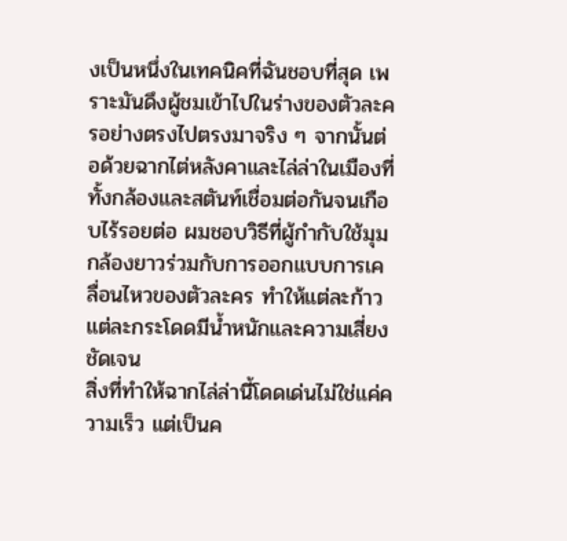งเป็นหนึ่งในเทคนิคที่ฉันชอบที่สุด เพราะมันดึงผู้ชมเข้าไปในร่างของตัวละครอย่างตรงไปตรงมาจริง ๆ จากนั้นต่อด้วยฉากไต่หลังคาและไล่ล่าในเมืองที่ทั้งกล้องและสตันท์เชื่อมต่อกันจนเกือบไร้รอยต่อ ผมชอบวิธีที่ผู้กำกับใช้มุมกล้องยาวร่วมกับการออกแบบการเคลื่อนไหวของตัวละคร ทำให้แต่ละก้าวแต่ละกระโดดมีน้ำหนักและความเสี่ยงชัดเจน
สิ่งที่ทำให้ฉากไล่ล่านี้โดดเด่นไม่ใช่แค่ความเร็ว แต่เป็นค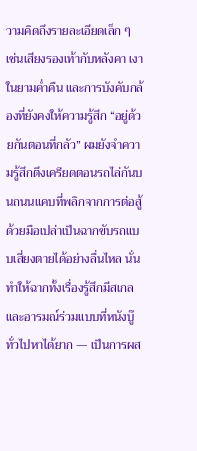วามคิดถึงรายละเอียดเล็ก ๆ เช่นเสียงรองเท้ากับหลังคา เงาในยามค่ำคืน และการบังคับกล้องที่ยังคงให้ความรู้สึก “อยู่ด้วยกันตอนที่กลัว” ผมยังจำความรู้สึกตึงเครียดตอนรถไล่กันบนถนนแคบที่พลิกจากการต่อสู้ด้วยมือเปล่าเป็นฉากขับรถแบบเสี่ยงตายได้อย่างลื่นไหล นั่นทำให้ฉากทั้งเรื่องรู้สึกมีสเกลและอารมณ์ร่วมแบบที่หนังบู๊ทั่วไปหาได้ยาก — เป็นการผส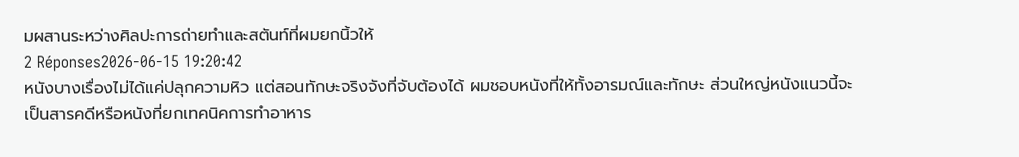มผสานระหว่างศิลปะการถ่ายทำและสตันท์ที่ผมยกนิ้วให้
2 Réponses2026-06-15 19:20:42
หนังบางเรื่องไม่ได้แค่ปลุกความหิว แต่สอนทักษะจริงจังที่จับต้องได้ ผมชอบหนังที่ให้ทั้งอารมณ์และทักษะ ส่วนใหญ่หนังแนวนี้จะเป็นสารคดีหรือหนังที่ยกเทคนิคการทำอาหาร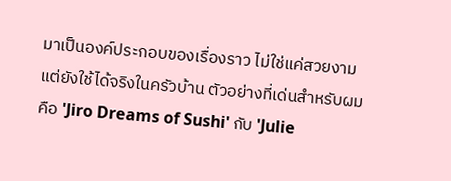มาเป็นองค์ประกอบของเรื่องราว ไม่ใช่แค่สวยงามแต่ยังใช้ได้จริงในครัวบ้าน ตัวอย่างที่เด่นสำหรับผมคือ 'Jiro Dreams of Sushi' กับ 'Julie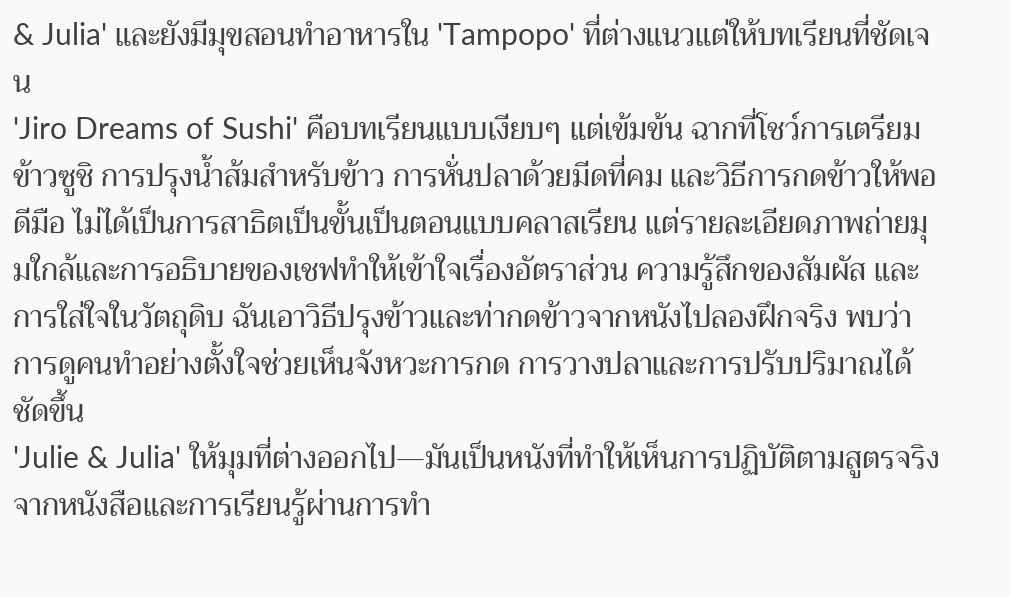& Julia' และยังมีมุขสอนทำอาหารใน 'Tampopo' ที่ต่างแนวแต่ให้บทเรียนที่ชัดเจน
'Jiro Dreams of Sushi' คือบทเรียนแบบเงียบๆ แต่เข้มข้น ฉากที่โชว์การเตรียมข้าวซูชิ การปรุงน้ำส้มสำหรับข้าว การหั่นปลาด้วยมีดที่คม และวิธีการกดข้าวให้พอดีมือ ไม่ได้เป็นการสาธิตเป็นขั้นเป็นตอนแบบคลาสเรียน แต่รายละเอียดภาพถ่ายมุมใกล้และการอธิบายของเชฟทำให้เข้าใจเรื่องอัตราส่วน ความรู้สึกของสัมผัส และการใส่ใจในวัตถุดิบ ฉันเอาวิธีปรุงข้าวและท่ากดข้าวจากหนังไปลองฝึกจริง พบว่าการดูคนทำอย่างตั้งใจช่วยเห็นจังหวะการกด การวางปลาและการปรับปริมาณได้ชัดขึ้น
'Julie & Julia' ให้มุมที่ต่างออกไป—มันเป็นหนังที่ทำให้เห็นการปฏิบัติตามสูตรจริงจากหนังสือและการเรียนรู้ผ่านการทำ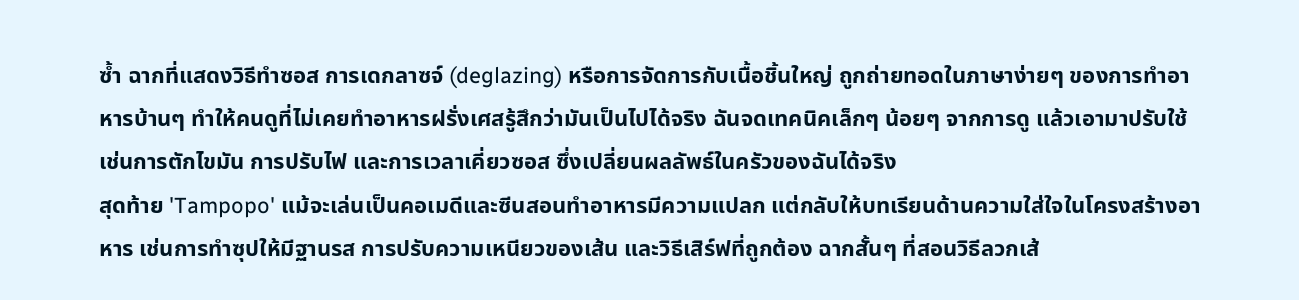ซ้ำ ฉากที่แสดงวิธีทำซอส การเดกลาซจ์ (deglazing) หรือการจัดการกับเนื้อชิ้นใหญ่ ถูกถ่ายทอดในภาษาง่ายๆ ของการทำอาหารบ้านๆ ทำให้คนดูที่ไม่เคยทำอาหารฝรั่งเศสรู้สึกว่ามันเป็นไปได้จริง ฉันจดเทคนิคเล็กๆ น้อยๆ จากการดู แล้วเอามาปรับใช้ เช่นการตักไขมัน การปรับไฟ และการเวลาเคี่ยวซอส ซึ่งเปลี่ยนผลลัพธ์ในครัวของฉันได้จริง
สุดท้าย 'Tampopo' แม้จะเล่นเป็นคอเมดีและซีนสอนทำอาหารมีความแปลก แต่กลับให้บทเรียนด้านความใส่ใจในโครงสร้างอาหาร เช่นการทำซุปให้มีฐานรส การปรับความเหนียวของเส้น และวิธีเสิร์ฟที่ถูกต้อง ฉากสั้นๆ ที่สอนวิธีลวกเส้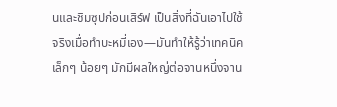นและชิมซุปก่อนเสิร์ฟ เป็นสิ่งที่ฉันเอาไปใช้จริงเมื่อทำบะหมี่เอง—มันทำให้รู้ว่าเทคนิคเล็กๆ น้อยๆ มักมีผลใหญ่ต่อจานหนึ่งจาน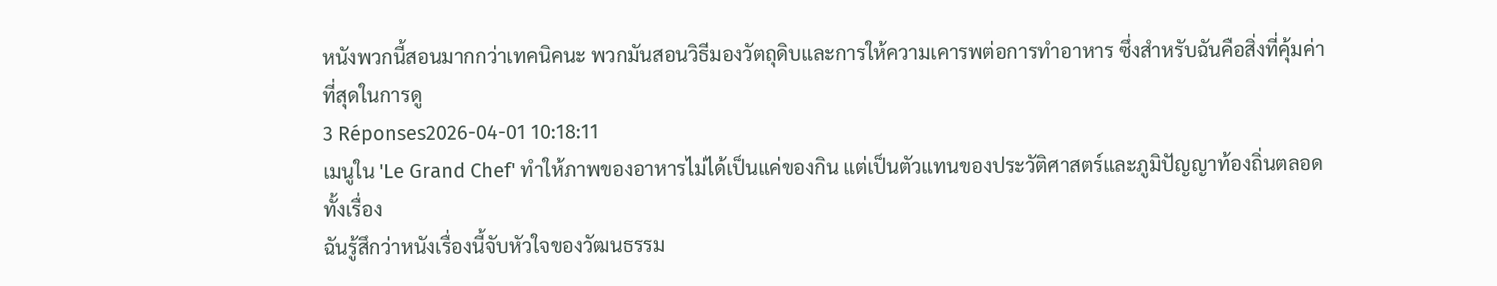หนังพวกนี้สอนมากกว่าเทคนิคนะ พวกมันสอนวิธีมองวัตถุดิบและการให้ความเคารพต่อการทำอาหาร ซึ่งสำหรับฉันคือสิ่งที่คุ้มค่าที่สุดในการดู
3 Réponses2026-04-01 10:18:11
เมนูใน 'Le Grand Chef' ทำให้ภาพของอาหารไม่ได้เป็นแค่ของกิน แต่เป็นตัวแทนของประวัติศาสตร์และภูมิปัญญาท้องถิ่นตลอดทั้งเรื่อง
ฉันรู้สึกว่าหนังเรื่องนี้จับหัวใจของวัฒนธรรม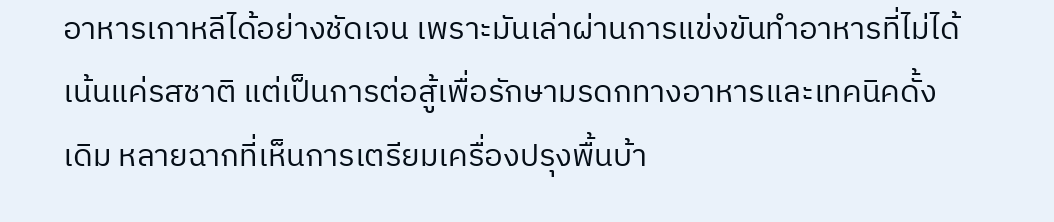อาหารเกาหลีได้อย่างชัดเจน เพราะมันเล่าผ่านการแข่งขันทำอาหารที่ไม่ได้เน้นแค่รสชาติ แต่เป็นการต่อสู้เพื่อรักษามรดกทางอาหารและเทคนิคดั้งเดิม หลายฉากที่เห็นการเตรียมเครื่องปรุงพื้นบ้า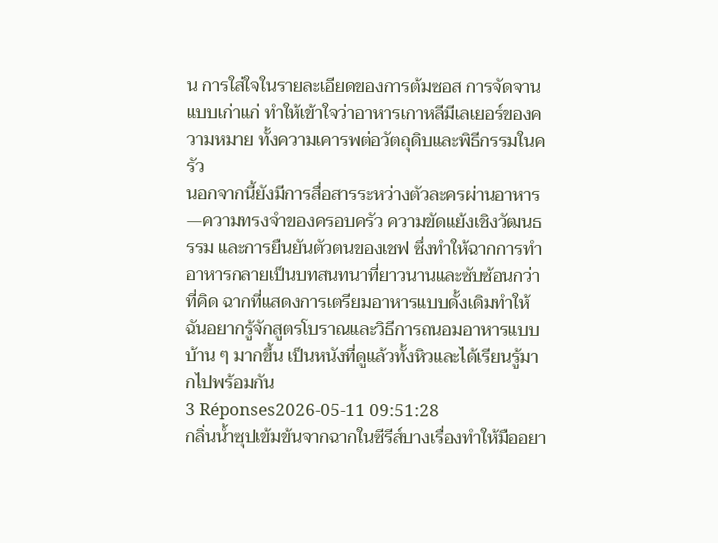น การใส่ใจในรายละเอียดของการต้มซอส การจัดจานแบบเก่าแก่ ทำให้เข้าใจว่าอาหารเกาหลีมีเลเยอร์ของความหมาย ทั้งความเคารพต่อวัตถุดิบและพิธีกรรมในครัว
นอกจากนี้ยังมีการสื่อสารระหว่างตัวละครผ่านอาหาร—ความทรงจำของครอบครัว ความขัดแย้งเชิงวัฒนธรรม และการยืนยันตัวตนของเชฟ ซึ่งทำให้ฉากการทำอาหารกลายเป็นบทสนทนาที่ยาวนานและซับซ้อนกว่าที่คิด ฉากที่แสดงการเตรียมอาหารแบบดั้งเดิมทำให้ฉันอยากรู้จักสูตรโบราณและวิธีการถนอมอาหารแบบบ้าน ๆ มากขึ้น เป็นหนังที่ดูแล้วทั้งหิวและได้เรียนรู้มากไปพร้อมกัน
3 Réponses2026-05-11 09:51:28
กลิ่นน้ำซุปเข้มข้นจากฉากในซีรีส์บางเรื่องทำให้มืออยา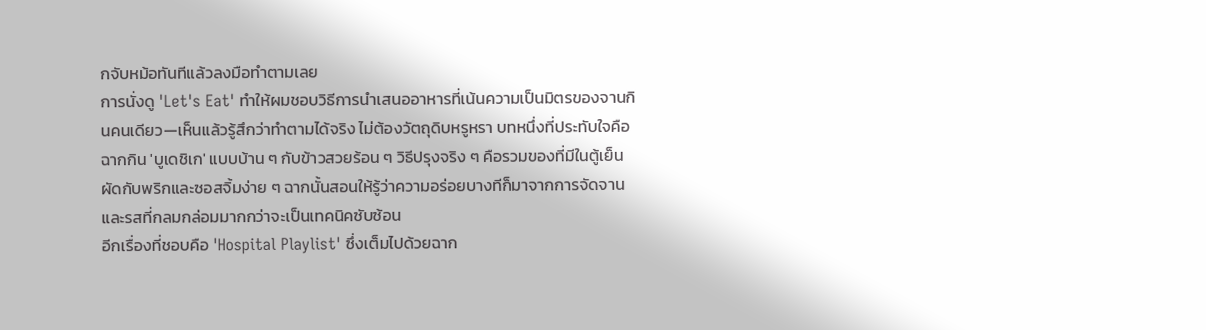กจับหม้อทันทีแล้วลงมือทำตามเลย
การนั่งดู 'Let's Eat' ทำให้ผมชอบวิธีการนำเสนออาหารที่เน้นความเป็นมิตรของจานกินคนเดียว—เห็นแล้วรู้สึกว่าทำตามได้จริง ไม่ต้องวัตถุดิบหรูหรา บทหนึ่งที่ประทับใจคือฉากกิน 'บูเดชิเก' แบบบ้าน ๆ กับข้าวสวยร้อน ๆ วิธีปรุงจริง ๆ คือรวมของที่มีในตู้เย็น ผัดกับพริกและซอสจิ้มง่าย ๆ ฉากนั้นสอนให้รู้ว่าความอร่อยบางทีก็มาจากการจัดจานและรสที่กลมกล่อมมากกว่าจะเป็นเทคนิคซับซ้อน
อีกเรื่องที่ชอบคือ 'Hospital Playlist' ซึ่งเต็มไปด้วยฉาก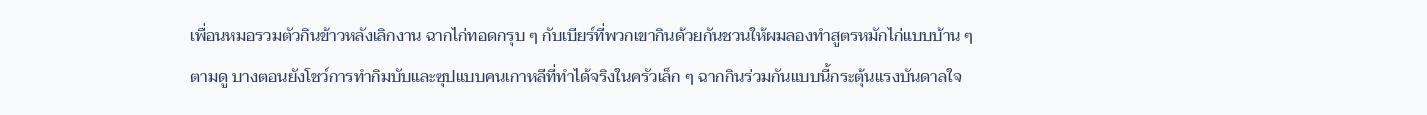เพื่อนหมอรวมตัวกินข้าวหลังเลิกงาน ฉากไก่ทอดกรุบ ๆ กับเบียร์ที่พวกเขากินด้วยกันชวนให้ผมลองทำสูตรหมักไก่แบบบ้าน ๆ ตามดู บางตอนยังโชว์การทำกิมบับและซุปแบบคนเกาหลีที่ทำได้จริงในครัวเล็ก ๆ ฉากกินร่วมกันแบบนี้กระตุ้นแรงบันดาลใจ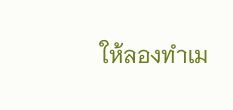ให้ลองทำเม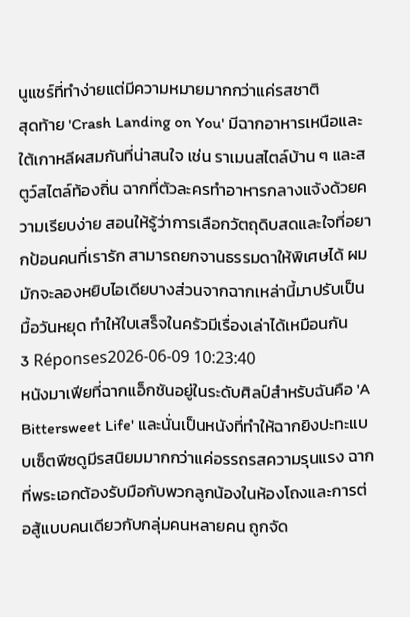นูแชร์ที่ทำง่ายแต่มีความหมายมากกว่าแค่รสชาติ
สุดท้าย 'Crash Landing on You' มีฉากอาหารเหนือและใต้เกาหลีผสมกันที่น่าสนใจ เช่น ราเมนสไตล์บ้าน ๆ และสตูว์สไตล์ท้องถิ่น ฉากที่ตัวละครทำอาหารกลางแจ้งด้วยความเรียบง่าย สอนให้รู้ว่าการเลือกวัตถุดิบสดและใจที่อยากป้อนคนที่เรารัก สามารถยกจานธรรมดาให้พิเศษได้ ผมมักจะลองหยิบไอเดียบางส่วนจากฉากเหล่านี้มาปรับเป็นมื้อวันหยุด ทำให้ใบเสร็จในครัวมีเรื่องเล่าได้เหมือนกัน
3 Réponses2026-06-09 10:23:40
หนังมาเฟียที่ฉากแอ็กชันอยู่ในระดับศิลป์สำหรับฉันคือ 'A Bittersweet Life' และนั่นเป็นหนังที่ทำให้ฉากยิงปะทะแบบเซ็ตพีซดูมีรสนิยมมากกว่าแค่อรรถรสความรุนแรง ฉากที่พระเอกต้องรับมือกับพวกลูกน้องในห้องโถงและการต่อสู้แบบคนเดียวกับกลุ่มคนหลายคน ถูกจัด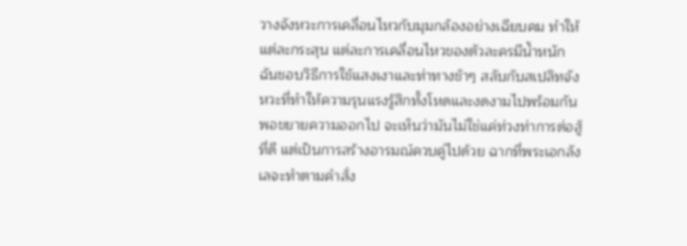วางจังหวะการเคลื่อนไหวกับมุมกล้องอย่างเฉียบคม ทำให้แต่ละกระสุน แต่ละการเคลื่อนไหวของตัวละครมีน้ำหนัก ฉันชอบวิธีการใช้แสงเงาและท่าทางช้าๆ สลับกับสเปลิทจังหวะที่ทำให้ความรุนแรงรู้สึกทั้งโหดและงดงามไปพร้อมกัน
พอขยายความออกไป จะเห็นว่ามันไม่ใช่แค่ท่วงท่าการต่อสู้ที่ดี แต่เป็นการสร้างอารมณ์ควบคู่ไปด้วย ฉากที่พระเอกลังเลจะทำตามคำสั่ง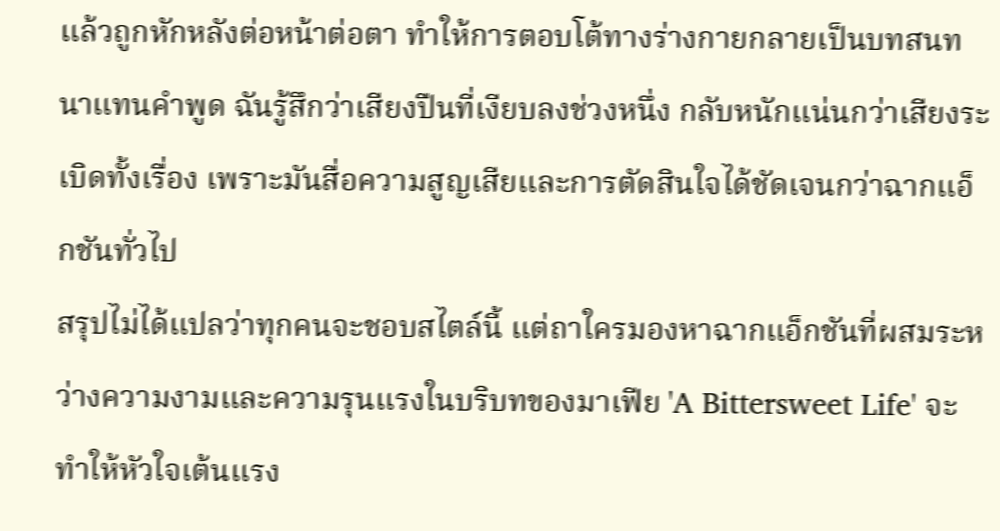แล้วถูกหักหลังต่อหน้าต่อตา ทำให้การตอบโต้ทางร่างกายกลายเป็นบทสนทนาแทนคำพูด ฉันรู้สึกว่าเสียงปืนที่เงียบลงช่วงหนึ่ง กลับหนักแน่นกว่าเสียงระเบิดทั้งเรื่อง เพราะมันสื่อความสูญเสียและการตัดสินใจได้ชัดเจนกว่าฉากแอ็กชันทั่วไป
สรุปไม่ได้แปลว่าทุกคนจะชอบสไตล์นี้ แต่ถาใครมองหาฉากแอ็กชันที่ผสมระหว่างความงามและความรุนแรงในบริบทของมาเฟีย 'A Bittersweet Life' จะทำให้หัวใจเต้นแรง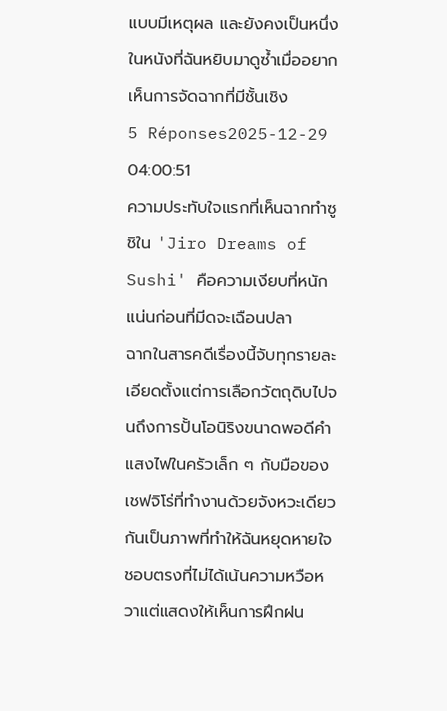แบบมีเหตุผล และยังคงเป็นหนึ่งในหนังที่ฉันหยิบมาดูซ้ำเมื่ออยากเห็นการจัดฉากที่มีชั้นเชิง
5 Réponses2025-12-29 04:00:51
ความประทับใจแรกที่เห็นฉากทำซูชิใน 'Jiro Dreams of Sushi' คือความเงียบที่หนักแน่นก่อนที่มีดจะเฉือนปลา
ฉากในสารคดีเรื่องนี้จับทุกรายละเอียดตั้งแต่การเลือกวัตถุดิบไปจนถึงการปั้นโอนิริงขนาดพอดีคำ แสงไฟในครัวเล็ก ๆ กับมือของเชฟจิโร่ที่ทำงานด้วยจังหวะเดียวกันเป็นภาพที่ทำให้ฉันหยุดหายใจ ชอบตรงที่ไม่ได้เน้นความหวือหวาแต่แสดงให้เห็นการฝึกฝน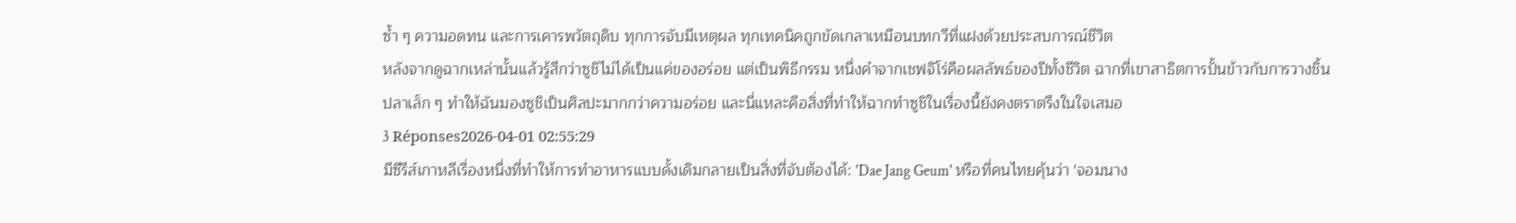ซ้ำ ๆ ความอดทน และการเคารพวัตถุดิบ ทุกการจับมีเหตุผล ทุกเทคนิคถูกขัดเกลาเหมือนบทกวีที่แฝงด้วยประสบการณ์ชีวิต
หลังจากดูฉากเหล่านั้นแล้วรู้สึกว่าซูชิไม่ได้เป็นแค่ของอร่อย แต่เป็นพิธีกรรม หนึ่งคำจากเชฟจิโร่คือผลลัพธ์ของปีทั้งชีวิต ฉากที่เขาสาธิตการปั้นข้าวกับการวางชิ้นปลาเล็ก ๆ ทำให้ฉันมองซูชิเป็นศิลปะมากกว่าความอร่อย และนี่แหละคือสิ่งที่ทำให้ฉากทำซูชิในเรื่องนี้ยังคงตราตรึงในใจเสมอ
3 Réponses2026-04-01 02:55:29
มีซีรีส์เกาหลีเรื่องหนึ่งที่ทำให้การทำอาหารแบบดั้งเดิมกลายเป็นสิ่งที่จับต้องได้: 'Dae Jang Geum' หรือที่คนไทยคุ้นว่า 'จอมนาง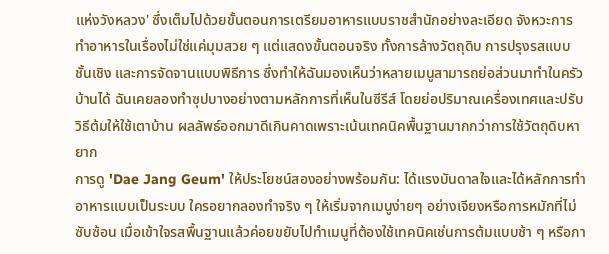แห่งวังหลวง' ซึ่งเต็มไปด้วยขั้นตอนการเตรียมอาหารแบบราชสำนักอย่างละเอียด จังหวะการทำอาหารในเรื่องไม่ใช่แค่มุมสวย ๆ แต่แสดงขั้นตอนจริง ทั้งการล้างวัตถุดิบ การปรุงรสแบบชั้นเชิง และการจัดจานแบบพิธีการ ซึ่งทำให้ฉันมองเห็นว่าหลายเมนูสามารถย่อส่วนมาทำในครัวบ้านได้ ฉันเคยลองทำซุปบางอย่างตามหลักการที่เห็นในซีรีส์ โดยย่อปริมาณเครื่องเทศและปรับวิธีต้มให้ใช้เตาบ้าน ผลลัพธ์ออกมาดีเกินคาดเพราะเน้นเทคนิคพื้นฐานมากกว่าการใช้วัตถุดิบหายาก
การดู 'Dae Jang Geum' ให้ประโยชน์สองอย่างพร้อมกัน: ได้แรงบันดาลใจและได้หลักการทำอาหารแบบเป็นระบบ ใครอยากลองทำจริง ๆ ให้เริ่มจากเมนูง่ายๆ อย่างเจียงหรือการหมักที่ไม่ซับซ้อน เมื่อเข้าใจรสพื้นฐานแล้วค่อยขยับไปทำเมนูที่ต้องใช้เทคนิคเช่นการต้มแบบช้า ๆ หรือกา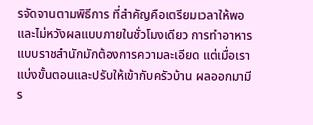รจัดจานตามพิธีการ ที่สำคัญคือเตรียมเวลาให้พอและไม่หวังผลแบบภายในชั่วโมงเดียว การทำอาหารแบบราชสำนักมักต้องการความละเอียด แต่เมื่อเราแบ่งขั้นตอนและปรับให้เข้ากับครัวบ้าน ผลออกมามีร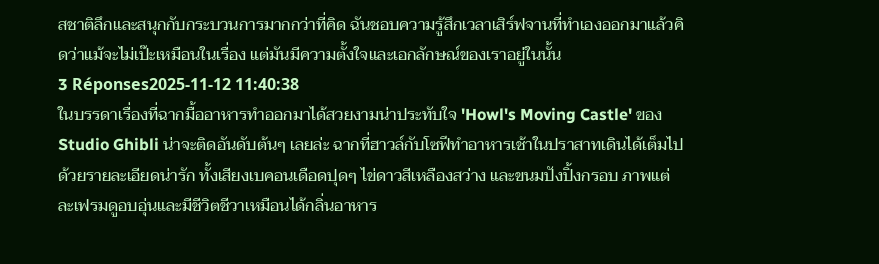สชาติลึกและสนุกกับกระบวนการมากกว่าที่คิด ฉันชอบความรู้สึกเวลาเสิร์ฟจานที่ทำเองออกมาแล้วคิดว่าแม้จะไม่เป๊ะเหมือนในเรื่อง แต่มันมีความตั้งใจและเอกลักษณ์ของเราอยู่ในนั้น
3 Réponses2025-11-12 11:40:38
ในบรรดาเรื่องที่ฉากมื้ออาหารทำออกมาได้สวยงามน่าประทับใจ 'Howl's Moving Castle' ของ Studio Ghibli น่าจะติดอันดับต้นๆ เลยล่ะ ฉากที่ฮาวล์กับโซฟีทำอาหารเช้าในปราสาทเดินได้เต็มไปด้วยรายละเอียดน่ารัก ทั้งเสียงเบคอนเดือดปุดๆ ไข่ดาวสีเหลืองสว่าง และขนมปังปิ้งกรอบ ภาพแต่ละเฟรมดูอบอุ่นและมีชีวิตชีวาเหมือนได้กลิ่นอาหาร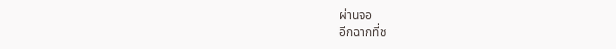ผ่านจอ
อีกฉากที่ช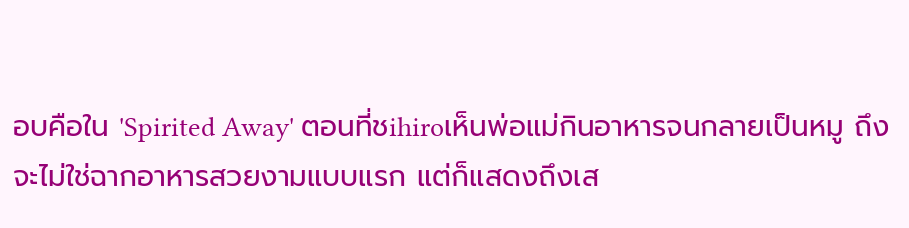อบคือใน 'Spirited Away' ตอนที่ชihiroเห็นพ่อแม่กินอาหารจนกลายเป็นหมู ถึงจะไม่ใช่ฉากอาหารสวยงามแบบแรก แต่ก็แสดงถึงเส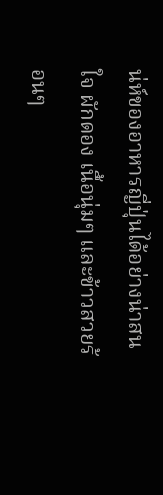น่ห์ของอาหารญี่ปุ่นได้อย่างน่าสนใจ ผักดอง เนื้อนุ่มๆ และข้าวสวยร้อนๆ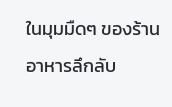ในมุมมืดๆ ของร้านอาหารลึกลับ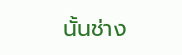นั้นช่าง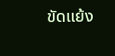ขัดแย้ง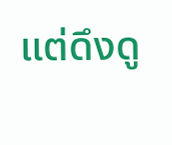แต่ดึงดู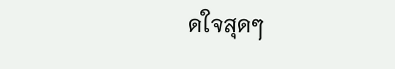ดใจสุดๆ